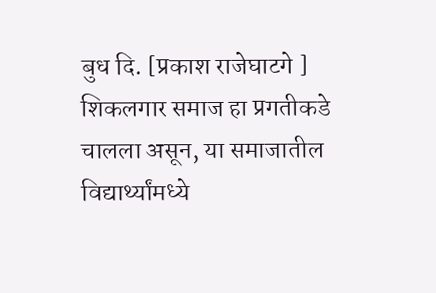बुध दि. [प्रकाश राजेघाटगे ]
शिकलगार समाज हा प्रगतीकडे चालला असून, या समाजातील विद्यार्थ्यांमध्ये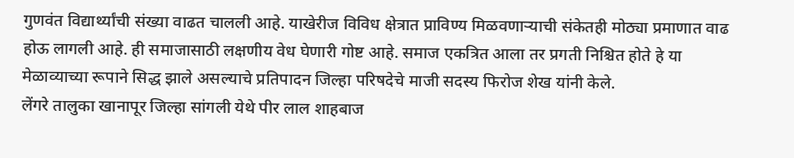गुणवंत विद्यार्थ्यांची संख्या वाढत चालली आहे. याखेरीज विविध क्षेत्रात प्राविण्य मिळवणाऱ्याची संकेतही मोठ्या प्रमाणात वाढ होऊ लागली आहे. ही समाजासाठी लक्षणीय वेध घेणारी गोष्ट आहे. समाज एकत्रित आला तर प्रगती निश्चित होते हे या मेळाव्याच्या रूपाने सिद्ध झाले असल्याचे प्रतिपादन जिल्हा परिषदेचे माजी सदस्य फिरोज शेख यांनी केले.
लेंगरे तालुका खानापूर जिल्हा सांगली येथे पीर लाल शाहबाज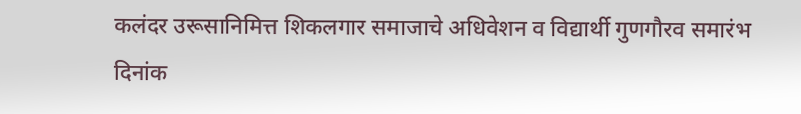कलंदर उरूसानिमित्त शिकलगार समाजाचे अधिवेशन व विद्यार्थी गुणगौरव समारंभ दिनांक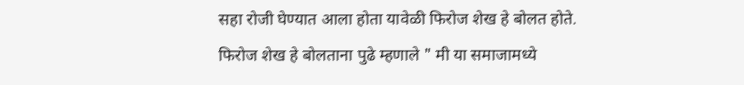सहा रोजी घेण्यात आला होता यावेळी फिरोज शेख हे बोलत होते.
फिरोज शेख हे बोलताना पुढे म्हणाले " मी या समाजामध्ये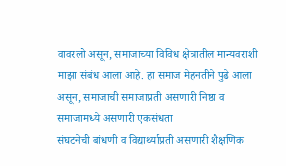वावरलो असून, समाजाच्या विविध क्षेत्रातील मान्यवराशी माझा संबंध आला आहे. हा समाज मेहनतीने पुढे आला असून, समाजाची समाजाप्रती असणारी निष्ठा व समाजामध्ये असणारी एकसंधता
संघटनेची बांधणी व विद्यार्थ्याप्रती असणारी शैक्षणिक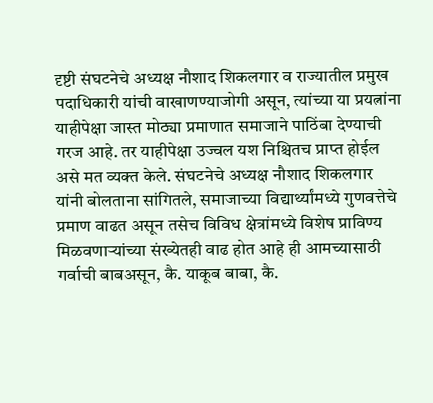दृष्टी संघटनेचे अध्यक्ष नौशाद शिकलगार व राज्यातील प्रमुख पदाधिकारी यांची वाखाणण्याजोगी असून, त्यांच्या या प्रयत्नांना याहीपेक्षा जास्त मोठ्या प्रमाणात समाजाने पाठिंबा देण्याची गरज आहे. तर याहीपेक्षा उज्वल यश निश्चितच प्राप्त होईल असे मत व्यक्त केले. संघटनेचे अध्यक्ष नौशाद शिकलगार यांनी बोलताना सांगितले, समाजाच्या विद्यार्थ्यांमध्ये गुणवत्तेचे प्रमाण वाढत असून तसेच विविध क्षेत्रांमध्ये विशेष प्राविण्य मिळवणाऱ्यांच्या संख्येतही वाढ होत आहे ही आमच्यासाठी गर्वाची बाबअसून, कै. याकूब बाबा, कै.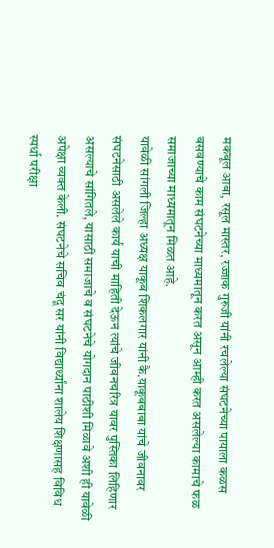मकबूल आबा, रसूल मास्तर, रज्जाक गुरुजी यांनी रचलेल्या संघटनेच्या पायाला कळस बसवण्याचे काम संघटनेच्या माध्यमातून करत असून आम्ही करत असलेल्या कामाचे फळ समाजाच्या माध्यमातून मिळत आहे.
यावेळी सांगली जिल्हा अध्यक्ष याकूब शिकलगार यांनी कै.याकूबबाबा यांचे जीवनावर संघटनेसाठी असलेले कार्य याची माहिती देऊन त्यांचे जीवनचरित्र यावर पुस्तिका लिहिणार असल्याचे सांगितले, यासाठी समाजाचे व संघटनेचे योगदान पाठीशी मिळावे अशी ही यावेळी अपेक्षा व्यक्त केली. संघटनेचे सचिव चंदू सर यांनी विद्यार्थ्यांना शालेय शिक्षणासह विविध स्पर्धा परीक्षा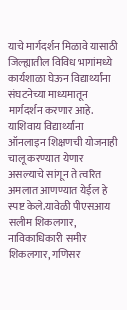याचे मार्गदर्शन मिळावे यासाठी जिल्ह्यातील विविध भागांमध्ये कार्यशाळा घेऊन विद्यार्थ्यांना संघटनेच्या माध्यमातून मार्गदर्शन करणार आहे. याशिवाय विद्यार्थ्यांना ऑनलाइन शिक्षणची योजनाही चालू करण्यात येणार असल्याचे सांगून ते त्वरित अमलात आणण्यात येईल हे स्पष्ट केले.यावेळी पीएसआय सलीम शिकलगार, नाविकाधिकारी समीर शिकलगार, गणिसर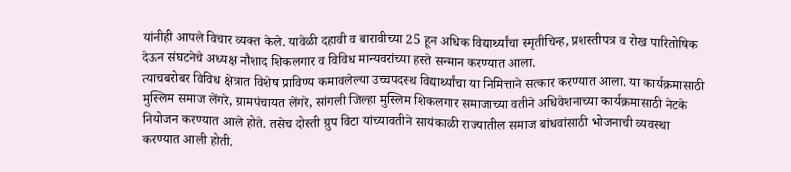यांनीही आपले विचार व्यक्त केले. यावेळी दहावी व बारावीच्या 25 हून अधिक विद्यार्थ्यांचा स्मृतीचिन्ह, प्रशस्तीपत्र व रोख पारितोषिक देऊन संघटनेचे अध्यक्ष नौशाद शिकलगार व विविध मान्यवरांच्या हस्ते सन्मान करण्यात आला.
त्याचबरोबर विविध क्षेत्रात विशेष प्राविण्य कमावलेल्या उच्चपदस्थ विद्यार्थ्यांचा या निमित्ताने सत्कार करण्यात आला. या कार्यक्रमासाठी मुस्लिम समाज लेंगरे, ग्रामपंचायत लेंगरे, सांगली जिल्हा मुस्लिम शिकलगार समाजाच्या वतीने अधिवेशनाच्या कार्यक्रमासाठी नेटके नियोजन करण्यात आले होते. तसेच दोस्ती ग्रुप विटा यांच्यावतीने सायंकाळी राज्यातील समाज बांधवांसाठी भोजनाची व्यवस्था करण्यात आली होती.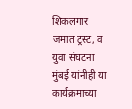शिकलगार जमात ट्रस्ट, व युवा संघटना मुंबई यांनीही या कार्यक्रमाच्या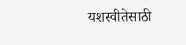यशस्वीतेसाठी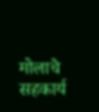मोलाचे सहकार्य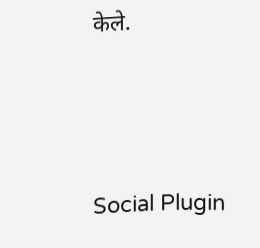केले.





Social Plugin